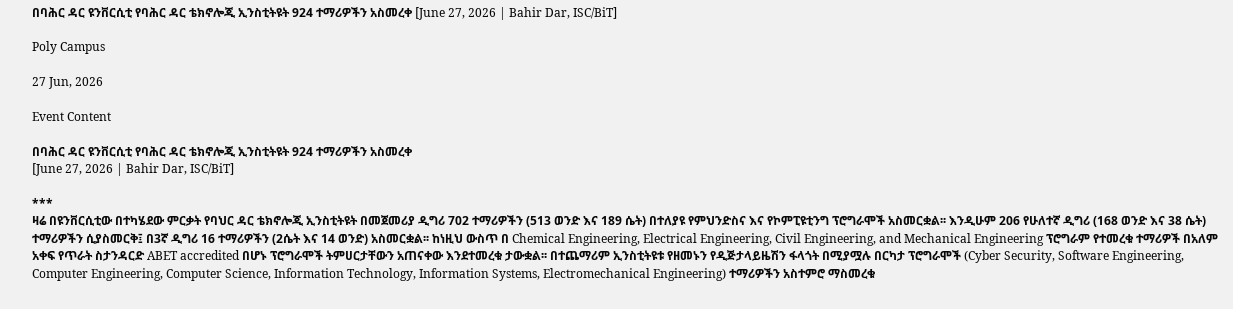በባሕር ዳር ዩንቨርሲቲ የባሕር ዳር ቴክኖሎጂ ኢንስቲትዩት 924 ተማሪዎችን አስመረቀ [June 27, 2026 | Bahir Dar, ISC/BiT]

Poly Campus

27 Jun, 2026

Event Content

በባሕር ዳር ዩንቨርሲቲ የባሕር ዳር ቴክኖሎጂ ኢንስቲትዩት 924 ተማሪዎችን አስመረቀ
[June 27, 2026 | Bahir Dar, ISC/BiT]

***
ዛሬ በዩንቨርሲቲው በተካሄደው ምርቃት የባህር ዳር ቴክኖሎጂ ኢንስቲትዩት በመጀመሪያ ዲግሪ 702 ተማሪዎችን (513 ወንድ እና 189 ሴት) በተለያዩ የምህንድስና እና የኮምፒዩቲንግ ፕሮግራሞች አስመርቋል፡፡ እንዲሁም 206 የሁለተኛ ዲግሪ (168 ወንድ እና 38 ሴት) ተማሪዎችን ሲያስመርቅ፤ በ3ኛ ዲግሪ 16 ተማሪዎችን (2ሴት እና 14 ወንድ) አስመርቋል፡፡ ከነዚህ ውስጥ በ Chemical Engineering, Electrical Engineering, Civil Engineering, and Mechanical Engineering ፕሮግራም የተመረቁ ተማሪዎች በአለም አቀፍ የጥራት ስታንዳርድ ABET accredited በሆኑ ፕሮግራሞች ትምሀርታቸውን አጠናቀው እንደተመረቁ ታውቋል፡፡ በተጨማሪም ኢንስቲትዩቱ የዘመኑን የዲጅታላይዜሽን ፋላጎት በሚያሟሉ በርካታ ፕሮግራሞች (Cyber Security, Software Engineering, Computer Engineering, Computer Science, Information Technology, Information Systems, Electromechanical Engineering) ተማሪዎችን አስተምሮ ማስመረቁ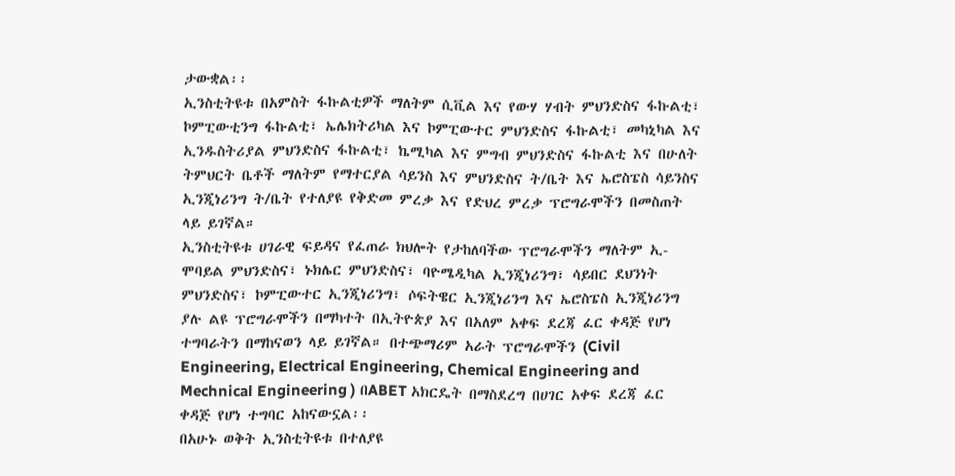ታውቋል፡፡
ኢንስቲትዩቱ በአምስት ፋኩልቲዎች ማለትም ሲቪል እና የውሃ ሃብት ምህንድስና ፋኩልቲ፣ ኮምፒውቲንግ ፋኩልቲ፣ ኤሌክትሪካል እና ኮምፒውተር ምህንድስና ፋኩልቲ፣ መካኒካል እና ኢንዱስትሪያል ምህንድስና ፋኩልቲ፣ ኬሚካል እና ምግብ ምህንድስና ፋኩልቲ እና በሁለት ትምህርት ቤቶች ማለትም የማተርያል ሳይንስ እና ምህንድስና ት/ቤት እና ኤሮስፔስ ሳይንስና ኢንጂነሪንግ ት/ቤት የተለያዩ የቅድመ ምረቃ እና የድህረ ምረቃ ፕሮግራሞችን በመስጠት ላይ ይገኛል።
ኢንስቲትዩቱ ሀገራዊ ፍይዳና የፈጠራ ክህሎት የታከለባችው ፕሮግራሞችን ማለትም ኢ-ሞባይል ምህንድስና፣ ኑክሌር ምህንድስና፣ ባዮሜዲካል ኢንጂነሪንግ፣ ሳይበር ደህንነት ምህንድስና፣ ኮምፒውተር ኢንጂነሪንግ፣ ሶፍትዌር ኢንጂነሪንግ እና ኤሮስፔስ ኢንጂነሪንግ ያሉ ልዩ ፕሮግራሞችን በማካተት በኢትዮጵያ እና በአለም አቀፍ ደረጃ ፈር ቀዳጅ የሆነ ተግባራትን በማከናወን ላይ ይገኛል። በተጭማሪም አራት ፕሮግራሞችን (Civil Engineering, Electrical Engineering, Chemical Engineering and Mechnical Engineering ) በABET አክርዴት በማስደረግ በሀገር አቀፍ ደረጃ ፈር ቀዳጅ የሆነ ተግባር አከናውኗል፡፡
በአሁኑ ወቅት ኢንስቲትዩቱ በተለያዩ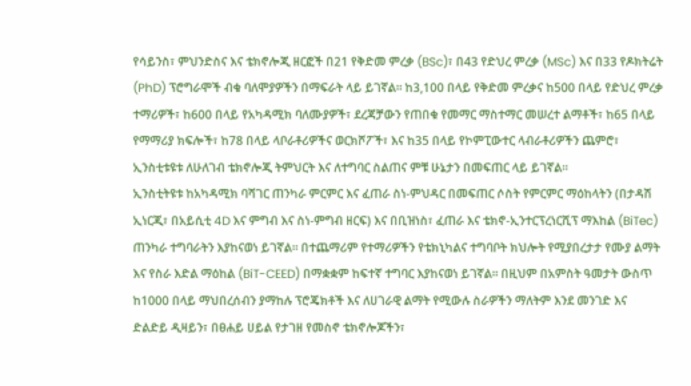የሳይንስ፣ ምህንድስና እና ቴክኖሎጂ ዘርፎች በ21 የቅድመ ምረቃ (BSc)፣ በ43 የድህረ ምረቃ (MSc) እና በ33 የዶክትሬት (PhD) ፕሮግራሞች ብቁ ባለሞያዎችን በማፍራት ላይ ይገኛል። ከ3,100 በላይ የቅድመ ምረቃና ከ500 በላይ የድህረ ምረቃ ተማሪዎች፣ ከ600 በላይ የአካዳሚክ ባለሙያዎች፣ ደረጃቻውን የጠበቁ የመማር ማስተማር መሠረተ ልማቶች፣ ከ65 በላይ የማማሪያ ክፍሎች፣ ከ78 በላይ ላቦራቶሪዎችና ወርክሾፖች፣ እና ከ35 በላይ የኮምፒውተር ላብራቶሪዎችን ጨምሮ፣ ኢንስቲቱዩቱ ለሁለገብ ቴክኖሎጂ ትምህርት እና ለተግባር ስልጠና ምቹ ሁኔታን በመፍጠር ላይ ይገኛል።
ኢንስቲትዩቱ ከአካዳሚክ ባሻገር ጠንካራ ምርምር እና ፈጠራ ስነ-ምህዳር በመፍጠር ሶስት የምርምር ማዕከላትን (በታዳሽ ኢነርጂ፣ በአይሲቲ 4D እና ምግብ እና ስነ-ምግብ ዘርፍ) እና በቢዝነስ፣ ፈጠራ እና ቴክኖ-ኢንተርፕረነርሺፕ ማእከል (BiTec) ጠንካራ ተግባራትን እያከናወነ ይገኛል። በተጨማሪም የተማሪዎችን የቴክኒካልና ተግባቦት ክህሎት የሚያበረታታ የሙያ ልማት እና የስራ እድል ማዕከል (BiT-CEED) በማቋቋም ከፍተኛ ተግባር እያከናወነ ይገኛል። በዚህም በአምስት ዓመታት ውስጥ ከ1000 በላይ ማህበረሰብን ያማከሉ ፕሮጄክቶች እና ለሀገራዊ ልማት የሚውሉ ስራዎችን ማለትም እንደ መንገድ እና ድልድይ ዲዛይን፣ በፀሐይ ሀይል የታገዘ የመስኖ ቴክኖሎጆችን፣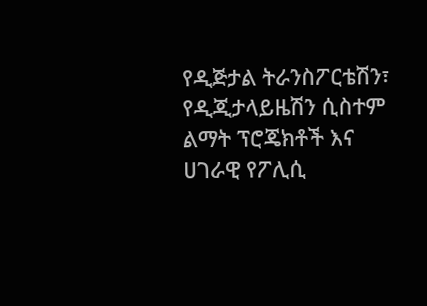የዲጅታል ትራንስፖርቴሽን፣ የዲጂታላይዜሽን ሲስተም ልማት ፕሮጄክቶች እና ሀገራዊ የፖሊሲ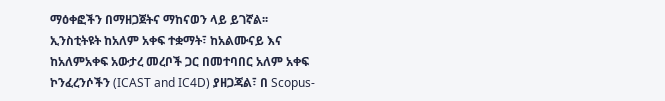ማዕቀፎችን በማዘጋጀትና ማከናወን ላይ ይገኛል፡፡
ኢንስቲትዩት ከአለም አቀፍ ተቋማት፣ ከአልሙናይ እና ከአለምአቀፍ አውታረ መረቦች ጋር በመተባበር አለም አቀፍ ኮንፈረንሶችን (ICAST and IC4D) ያዘጋጃል፣ በ Scopus-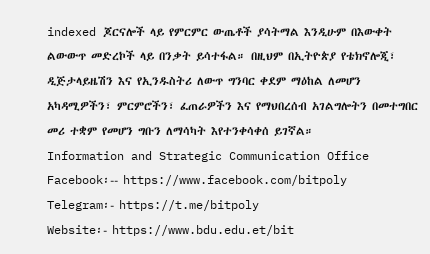indexed ጆርናሎች ላይ የምርምር ውጤቶች ያሳትማል እንዲሁም በእውቀት ልውውጥ መድረኮች ላይ በንቃት ይሳተፋል። በዚህም በኢትዮጵያ የቴክኖሎጂ፣ ዲጅታላይዜሽን እና የኢንዱስትሪ ለውጥ ግንባር ቀደም ማዕከል ለመሆን አካዳሚዎችን፣ ምርምሮችን፣ ፈጠራዎችን እና የማህበረሰብ አገልግሎትን በመተግበር መሪ ተቋም የመሆን ግቡን ለማሳካት እየተንቀሳቀሰ ይገኛል።
Information and Strategic Communication Office
Facebook፡-- https://www.facebook.com/bitpoly
Telegram፡- https://t.me/bitpoly
Website፡- https://www.bdu.edu.et/bit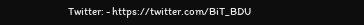Twitter: - https://twitter.com/BiT_BDU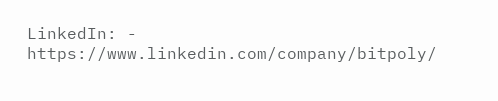LinkedIn: - https://www.linkedin.com/company/bitpoly/